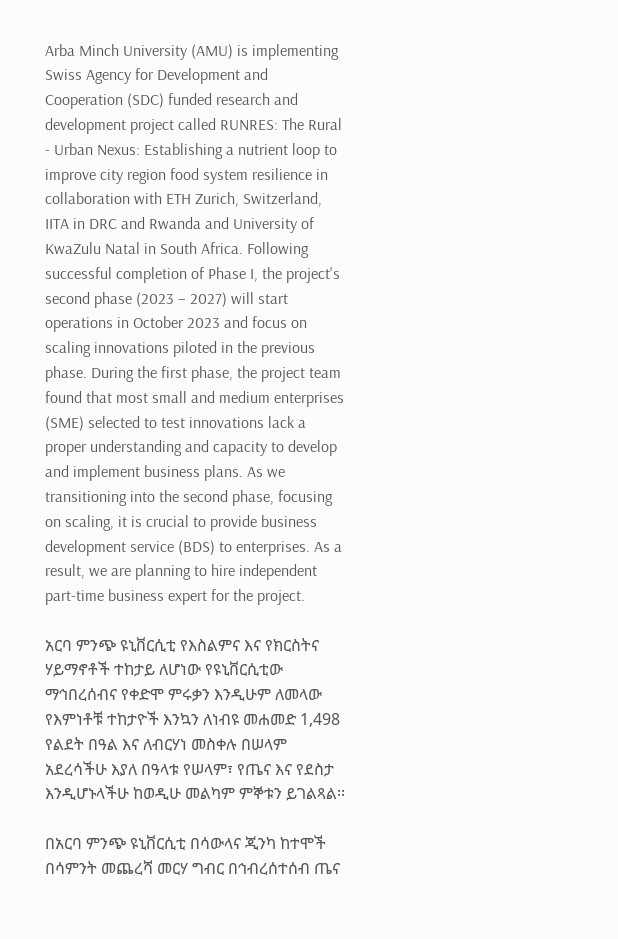Arba Minch University (AMU) is implementing Swiss Agency for Development and Cooperation (SDC) funded research and development project called RUNRES: The Rural - Urban Nexus: Establishing a nutrient loop to improve city region food system resilience in collaboration with ETH Zurich, Switzerland, IITA in DRC and Rwanda and University of KwaZulu Natal in South Africa. Following successful completion of Phase I, the project's second phase (2023 – 2027) will start operations in October 2023 and focus on scaling innovations piloted in the previous phase. During the first phase, the project team found that most small and medium enterprises (SME) selected to test innovations lack a proper understanding and capacity to develop and implement business plans. As we transitioning into the second phase, focusing on scaling, it is crucial to provide business development service (BDS) to enterprises. As a result, we are planning to hire independent part-time business expert for the project.

አርባ ምንጭ ዩኒቨርሲቲ የእስልምና እና የክርስትና ሃይማኖቶች ተከታይ ለሆነው የዩኒቨርሲቲው ማኅበረሰብና የቀድሞ ምሩቃን እንዲሁም ለመላው የእምነቶቹ ተከታዮች እንኳን ለነብዩ መሐመድ 1,498 የልደት በዓል እና ለብርሃነ መስቀሉ በሠላም አደረሳችሁ እያለ በዓላቱ የሠላም፣ የጤና እና የደስታ እንዲሆኑላችሁ ከወዲሁ መልካም ምኞቱን ይገልጻል፡፡

በአርባ ምንጭ ዩኒቨርሲቲ በሳውላና ጂንካ ከተሞች በሳምንት መጨረሻ መርሃ ግብር በኅብረሰተሰብ ጤና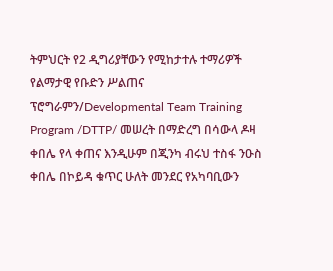ትምህርት የ2 ዲግሪያቸውን የሚከታተሉ ተማሪዎች የልማታዊ የቡድን ሥልጠና ፕሮግራምን/Developmental Team Training Program /DTTP/ መሠረት በማድረግ በሳውላ ዶዛ ቀበሌ የላ ቀጠና እንዲሁም በጂንካ ብሩህ ተስፋ ንዑስ ቀበሌ በኮይዳ ቁጥር ሁለት መንደር የአካባቢውን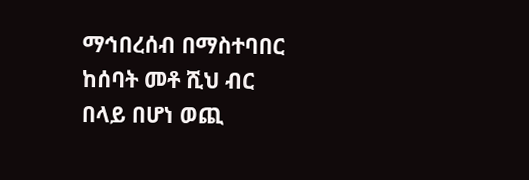ማኅበረሰብ በማስተባበር ከሰባት መቶ ሺህ ብር በላይ በሆነ ወጪ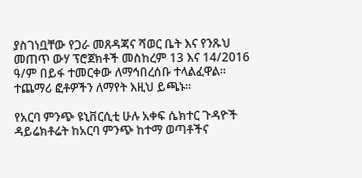ያስገነቧቸው የጋራ መጸዳጃና ሻወር ቤት እና የንጹህ መጠጥ ውሃ ፕሮጀክቶች መስከረም 13 እና 14/2016 ዓ/ም በይፋ ተመርቀው ለማኅበረሰቡ ተላልፈዋል፡፡ ተጨማሪ ፎቶዎችን ለማየት እዚህ ይጫኑ፡፡

የአርባ ምንጭ ዩኒቨርሲቲ ሁሉ አቀፍ ሴክተር ጉዳዮች ዳይሬክቶሬት ከአርባ ምንጭ ከተማ ወጣቶችና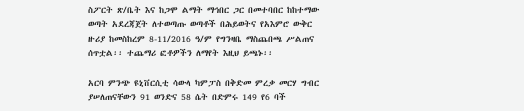ስፖርት ጽ/ቤት እና ከጋሞ ልማት ማኅበር ጋር በመተባበር ከከተማው ወጣት አደረጃጀት ለተወጣጡ ወጣቶች በሕይወትና የአእምሮ ውቅር    ዙሪያ ከመስከረም 8-11/2016 ዓ/ም የግንዛቤ ማስጨበጫ ሥልጠና ሰጥቷል፡፡ ተጨማሪ ፎቶዎችን ለማየት እዚህ ይጫኑ፡፡

አርባ ምንጭ ዩኒቨርሲቲ ሳውላ ካምፓስ በቅድመ ምረቃ መርሃ ግብር ያሠለጠናቸውን 91 ወንድና 58 ሴት በድምሩ 149 የ6 ባች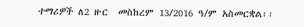ተማሪዎች ለ2 ዙር  መስከረም 13/2016 ዓ/ም አስመርቋል፡፡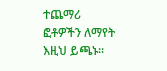ተጨማሪ ፎቶዎችን ለማየት እዚህ ይጫኑ፡፡